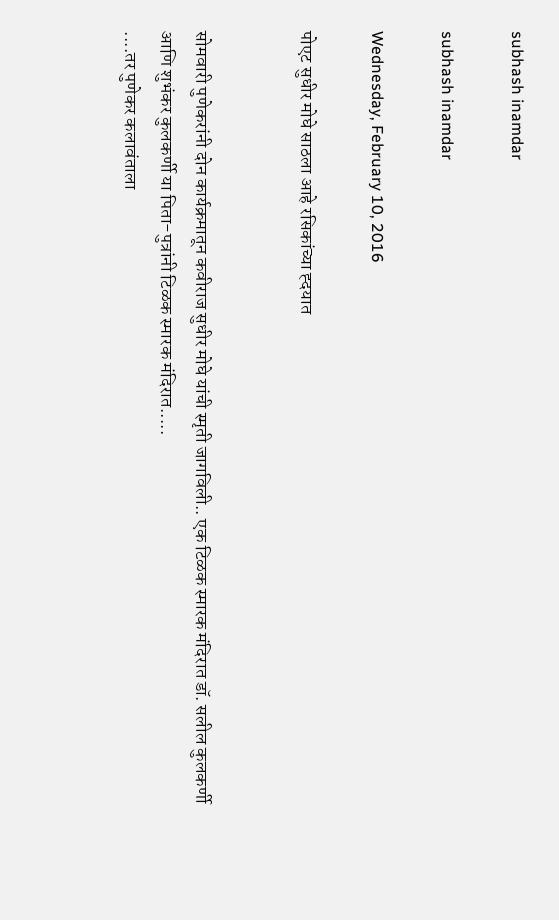subhash inamdar

subhash inamdar

Wednesday, February 10, 2016

पोएट सुधीर मोघे साठला आहे रसिकांच्या ह्दयात


सोमवारी पुणेकरांनी दोन कार्यक्रमातून कवीराज सुधीर मोघे यांची स्मृती जागविली.. एक टिळक स्मारक मंदिरात डॉ. सलील कुलकर्णी आणि शुभंकर कुलकर्णी या पिता-पुत्रांनी टिळक स्मारक मंदिरात.....
....तर पुणेकर कलावंताला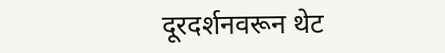दूरदर्शनवरून थेट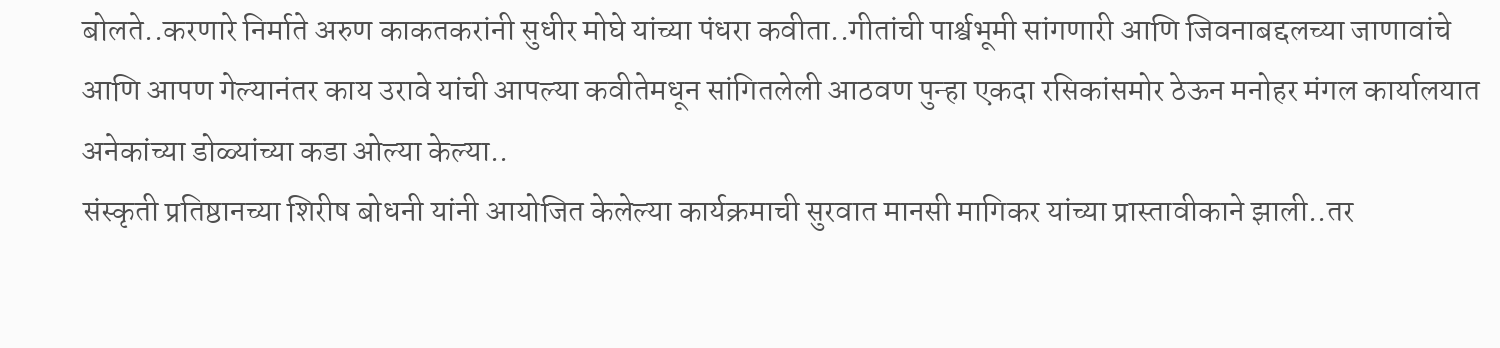बोलते..करणारे निर्माते अरुण काकतकरांनी सुधीर मोघे यांच्या पंधरा कवीता..गीतांची पार्श्वभूमी सांगणारी आणि जिवनाबद्दलच्या जाणावांचे आणि आपण गेल्यानंतर काय उरावे यांची आपल्या कवीतेमधून सांगितलेली आठवण पुन्हा एकदा रसिकांसमोर ठेऊन मनोहर मंगल कार्यालयात अनेकांच्या डोळ्यांच्या कडा ओल्या केल्या..
संस्कृती प्रतिष्ठानच्या शिरीष बोधनी यांनी आयोजित केलेल्या कार्यक्रमाची सुरवात मानसी मागिकर यांच्या प्रास्तावीकाने झाली..तर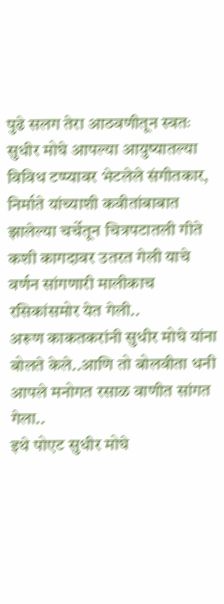पुढे सलग तेरा आठवणीतून स्वतः सुधीर मोघे आपल्या आयुष्यातल्या विविध टप्प्यावर भेटलेले संगीतकार, निर्माते यांच्याशी कवीतांबाबात झालेल्या चर्चेतून चित्रपटातली गीते कशी कागदावर उतरत गेली याचे वर्णन सांगणारी मालीकाच रसिकांसमोर येत गेली..
अरूण काकतकरांनी सुधीर मोघे यांना बोलते केले..आणि तो बोलवीता धनी आपले मनोगत रसाळ वाणीत सांगत गेला..
इथे पोएट सुधीर मोघे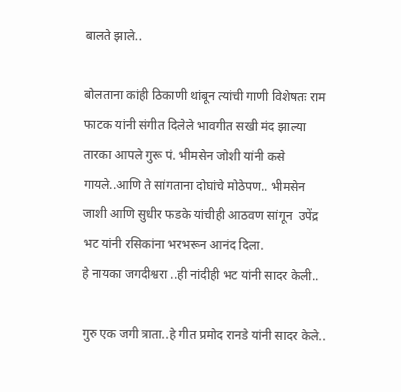बालते झाले..

बोलताना कांही ठिकाणी थांबून त्यांची गाणी विशेषतः राम फाटक यांनी संगीत दिलेले भावगीत सखी मंद झाल्या तारका आपले गुरू पं. भीमसेन जोशी यांनी कसे गायले..आणि ते सांगताना दोघांचे मोठेपण.. भीमसेन जाशी आणि सुधीर फडके यांचीही आठवण सांगून  उपेंद्र भट यांनी रसिकांना भरभरून आनंद दिला.
हे नायका जगदीश्वरा ..ही नांदीही भट यांनी सादर केली..

गुरु एक जगी त्राता..हे गीत प्रमोद रानडे यांनी सादर केले..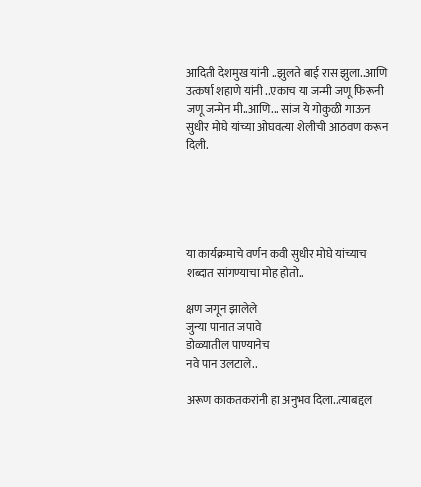आदिती देशमुख यांनी ..झुलते बाई रास झुला..आणि उत्कर्षा शहाणे यांनी ..एकाच या जन्मी जणू फिरूनी जणू जन्मेन मी..आणि... सांज ये गोकुळी गाऊन सुधीर मोघे यांच्या ओघवत्या शेलीची आठवण करून दिली.





या कार्यक्रमाचे वर्णन कवी सुधीर मोघे यांच्याच शब्दात सांगण्याचा मोह होतो..

क्षण जगून झालेले
जुन्या पानात जपावे
डोळ्यातील पाण्यानेच
नवे पान उलटाले..

अरूण काकतकरांनी हा अनुभव दिला..त्याबद्दल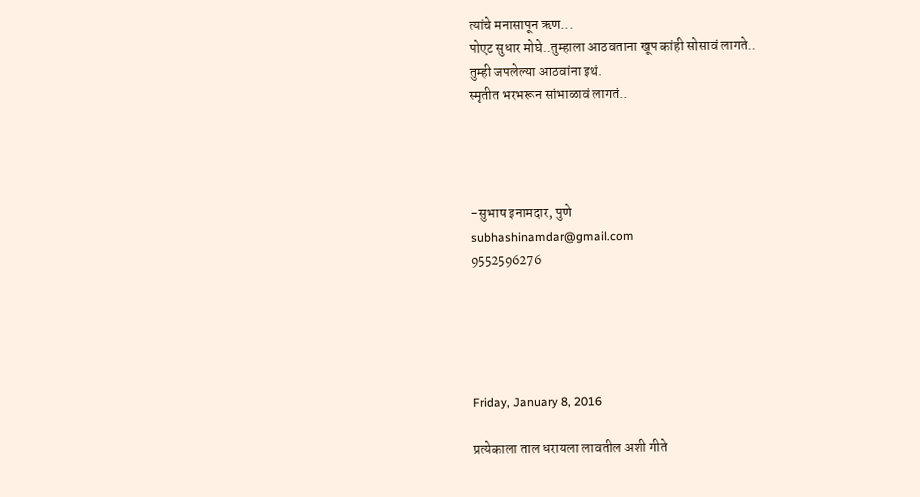त्यांचे मनासापून ऋण...
पोएट सुधार मोघे..तुम्हाला आठवताना खूप कांही सोसावं लागते..
तुम्ही जपलेल्या आठवांना इथं.
स्मृतीत भरभरून सांभाळावं लागतं..




-सुभाष इनामदार, पुणे
subhashinamdar@gmail.com
9552596276





Friday, January 8, 2016

प्रत्येकाला ताल धरायला लावतील अशी गीते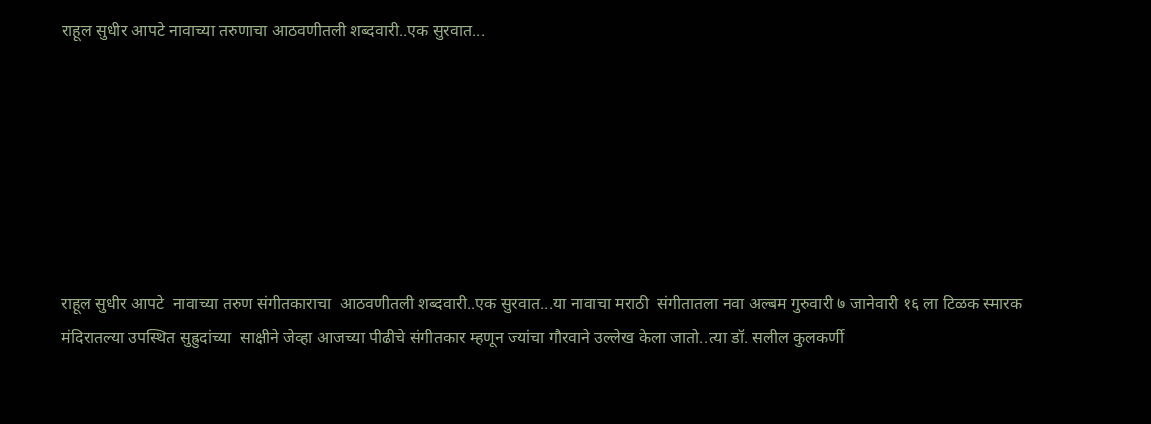राहूल सुधीर आपटे नावाच्या तरुणाचा आठवणीतली शब्दवारी..एक सुरवात...







राहूल सुधीर आपटे  नावाच्या तरुण संगीतकाराचा  आठवणीतली शब्दवारी..एक सुरवात...या नावाचा मराठी  संगीतातला नवा अल्बम गुरुवारी ७ जानेवारी १६ ला टिळक स्मारक मंदिरातल्या उपस्थित सुह्रुदांच्या  साक्षीने जेव्हा आजच्या पीढीचे संगीतकार म्हणून ज्यांचा गौरवाने उल्लेख केला जातो..त्या डॉ. सलील कुलकर्णी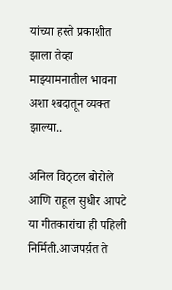यांच्या हस्ते प्रकाशीत झाला तेव्हा माझ्यामनातील भावना अशा श्बदातून व्यक्त झाल्या..

अनिल विठ्टल बोरोले आणि राहूल सुधीर आपटे या गीतकारांचा ही पहिली निर्मिती.आजपर्य़त ते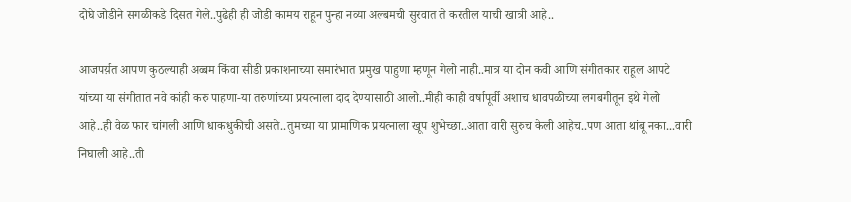दोघे जोडीने सगळीकडे दिसत गेले..पुढेही ही जोडी कामय राहून पुन्हा नव्या अल्बमची सुरवात ते करतील याची खात्री आहे..

आजपर्य़त आपण कुठल्याही अव्बम किंवा सीडी प्रकाशनाच्या समारंभात प्रमुख पाहुणा म्हणून गेलो नाही..मात्र या दोन कवी आणि संगीतकार राहूल आपटे यांच्या या संगीतात नवे कांही करु पाहणा-या तरुणांच्या प्रयत्नाला दाद देण्यासाठी आलो..मीही काही वर्षापूर्वी अशाच धावपळीच्या लगबगीतून इथे गेलो आहे..ही वेळ फार चांगली आणि धाकधुकीची असते..तुमच्या या प्रामाणिक प्रयत्नाला खूप शुभेच्छा..आता वारी सुरुच केली आहेच..पण आता थांबू नका...वारी निघाली आहे..ती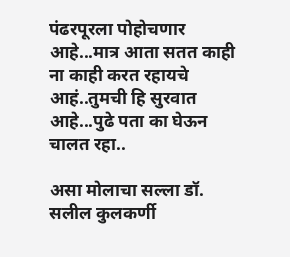पंढरपूरला पोहोचणार आहे...मात्र आता सतत काही ना काही करत रहायचे आहं..तुमची हि सुरवात आहे...पुढे पता का घेऊन चालत रहा..

असा मोलाचा सल्ला डॉ. सलील कुलकर्णी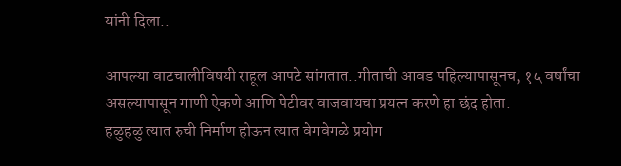यांनी दिला..

आपल्या वाटचालीविषयी राहूल आपटे सांगतात..गीताची आवड पहिल्यापासूनच, १५ वर्षांचा असल्यापासून गाणी ऐकणे आणि पेटीवर वाजवायचा प्रयत्न करणे हा छंद होता.
हळुहळु त्यात रुची निर्माण होऊन त्यात वेगवेगळे प्रयोग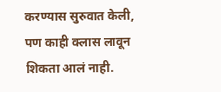करण्यास सुरुवात केली, पण काही क्लास लावून शिकता आलं नाही.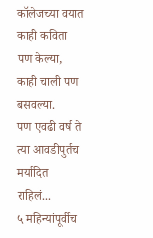कॉलेजच्या वयात काही कविता पण केल्या, काही चाली पण बसवल्या.
पण एवढी वर्ष ते त्या आवडीपुर्तच मर्यादित राहिलं...
५ महिन्यांपूर्वीच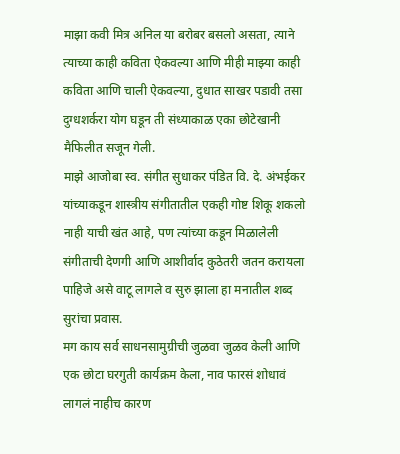माझा कवी मित्र अनिल या बरोबर बसलो असता, त्याने त्याच्या काही कविता ऐकवल्या आणि मीही माझ्या काही कविता आणि चाली ऐकवल्या, दुधात साखर पडावी तसा दुग्धशर्करा योग घडून ती संध्याकाळ एका छोटेखानी मैफिलीत सजून गेली.
माझे आजोबा स्व. संगीत सुधाकर पंडित वि. दे. अंभईकर यांच्याकडून शास्त्रीय संगीतातील एकही गोष्ट शिकू शकलो नाही याची खंत आहे, पण त्यांच्या कडून मिळालेली संगीताची देणगी आणि आशीर्वाद कुठेतरी जतन करायला पाहिजे असे वाटू लागले व सुरु झाला हा मनातील शब्द सुरांचा प्रवास.
मग काय सर्व साधनसामुग्रीची जुळवा जुळव केली आणि एक छोटा घरगुती कार्यक्रम केला, नाव फारसं शोधावं लागलं नाहीच कारण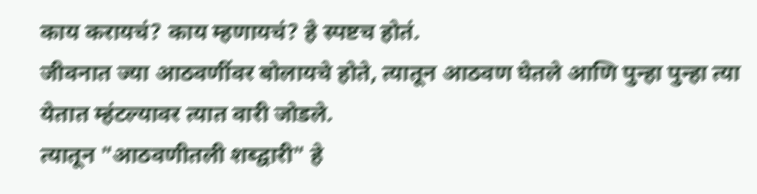काय करायचं? काय म्हणायचं? हे स्पष्टच होतं.
जीवनात ज्या आठवणींवर बोलायचे होते, त्यातून आठवण घेतले आणि पुन्हा पुन्हा त्या येतात म्हंटल्यावर त्यात वारी जोडले.
त्यातून "आठवणीतली शब्द्वारी" हे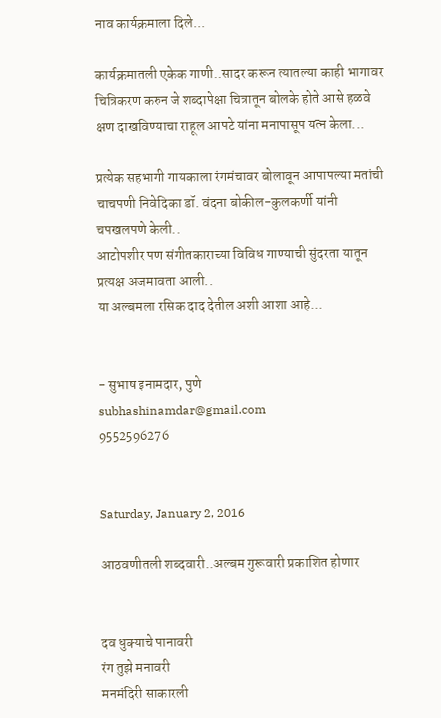नाव कार्यक्रमाला दिले...

कार्यक्रमातली एकेक गाणी..सादर करून त्यातल्या काही भागावर चित्रिकरण करुन जे शब्दापेक्षा चित्रातून बोलके होते आसे हळवे क्षण दाखविण्याचा राहूल आपटे यांना मनापासूप यत्न केला...

प्रत्येक सहभागी गायकाला रंगमंचावर बोलावून आपापल्या मतांची चाचपणी निवेदिका डॉ. वंदना बोकील-कुलकर्णी यांनी चपखलपणे केली..
आटोपशीर पण संगीतकाराच्या विविध गाण्याची सुंदरता यातून प्रत्यक्ष अजमावता आली..
या अल्बमला रसिक दाद देतील अशी आशा आहे...


- सुभाष इनामदार, पुणे
subhashinamdar@gmail.com
9552596276


Saturday, January 2, 2016

आठवणीतली शब्दवारी..अल्बम गुरूवारी प्रकाशित होणार


दव धुक्याचे पानावरी
रंग तुझे मनावरी
मनमंदिरी साकारली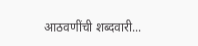आठवणींची शब्दवारी...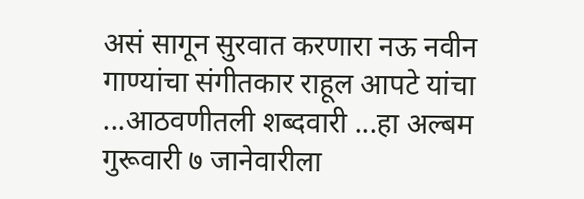असं सागून सुरवात करणारा नऊ नवीन गाण्यांचा संगीतकार राहूल आपटे यांचा ...आठवणीतली शब्दवारी ...हा अल्बम गुरूवारी ७ जानेवारीला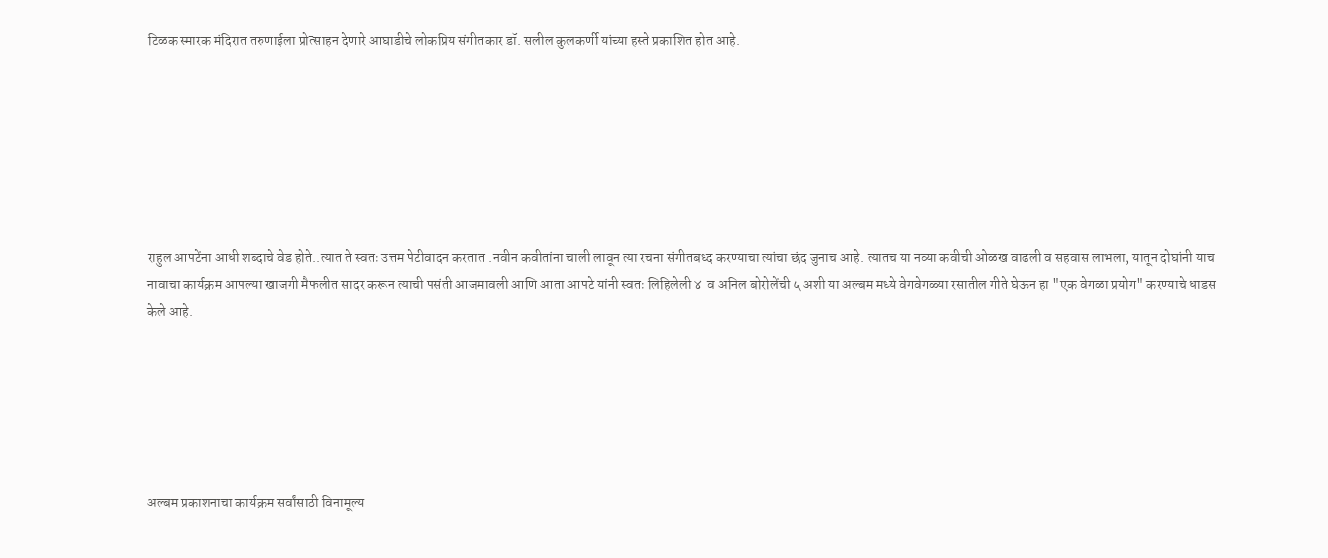टिळक स्मारक मंदिरात तरुणाईला प्रोत्साहन देणारे आघाडीचे लोकप्रिय संगीतकार डॉ. सलील कुलकर्णी यांच्या हस्ते प्रकाशित होत आहे.







राहुल आपटेंना आधी शब्दाचे वेड होते..त्यात ते स्वतः उत्तम पेटीवादन करतात .नवीन कवीतांना चाली लावून त्या रचना संगीतबध्द करण्याचा त्यांचा छंद जुनाच आहे. त्यातच या नव्या कवीची ओळख वाढली व सहवास लाभला, यातून दोघांनी याच नावाचा कार्यक्रम आपल्या खाजगी मैफलीत सादर करून त्याची पसंती आजमावली आणि आता आपटे यांनी स्वतः लिहिलेली ४  व अनिल बोरोलेंची ५ अशी या अल्बम मध्ये वेगवेगळ्या रसातील गीते घेऊन हा "एक वेगळा प्रयोग" करण्याचे धाडस केले आहे.






अल्बम प्रकाशनाचा कार्यक्रम सर्वांसाठी विनामूल्य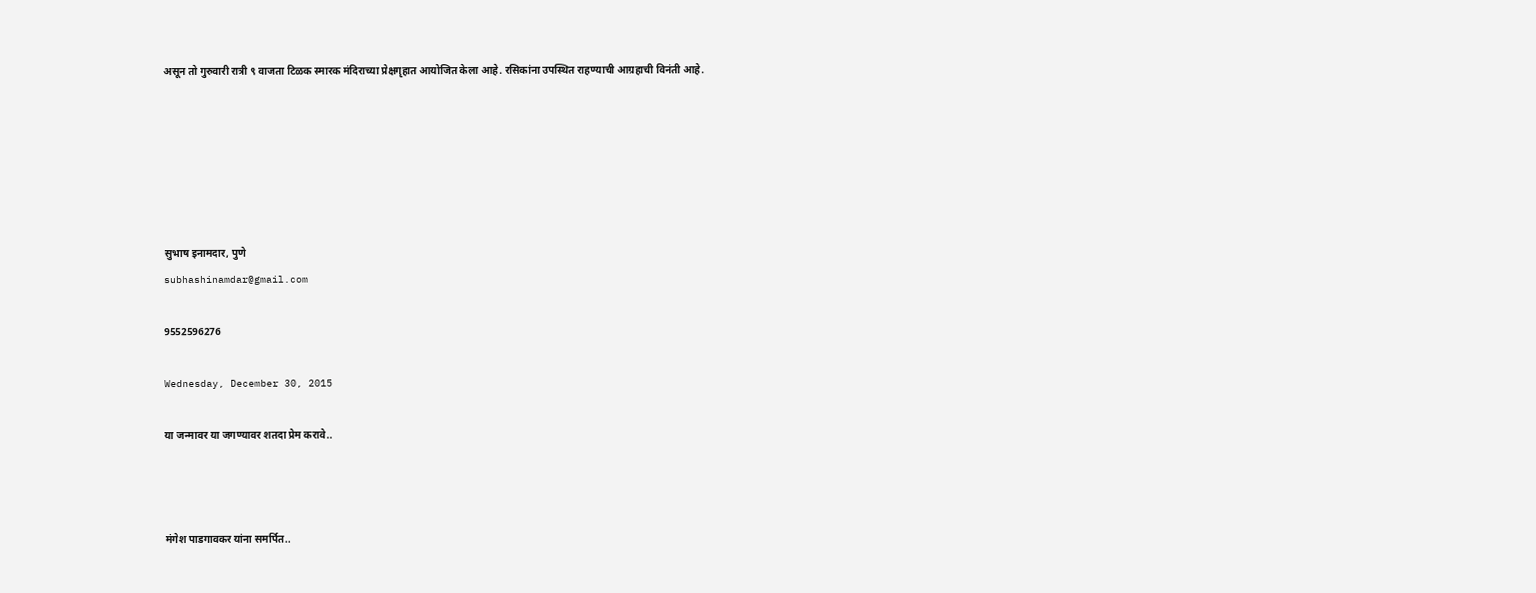असून तो गुरुवारी रात्री ९ वाजता टिळक स्मारक मंदिराच्या प्रेक्षगृहात आयोजित केला आहे. रसिकांना उपस्थित राहण्याची आग्रहाची विनंती आहे.






सुभाष इनामदार, पुणे
subhashinamdar@gmail.com

9552596276

Wednesday, December 30, 2015

या जन्मावर या जगण्यावर शतदा प्रेम करावे..



मंगेश पाडगावकर यांना समर्पित..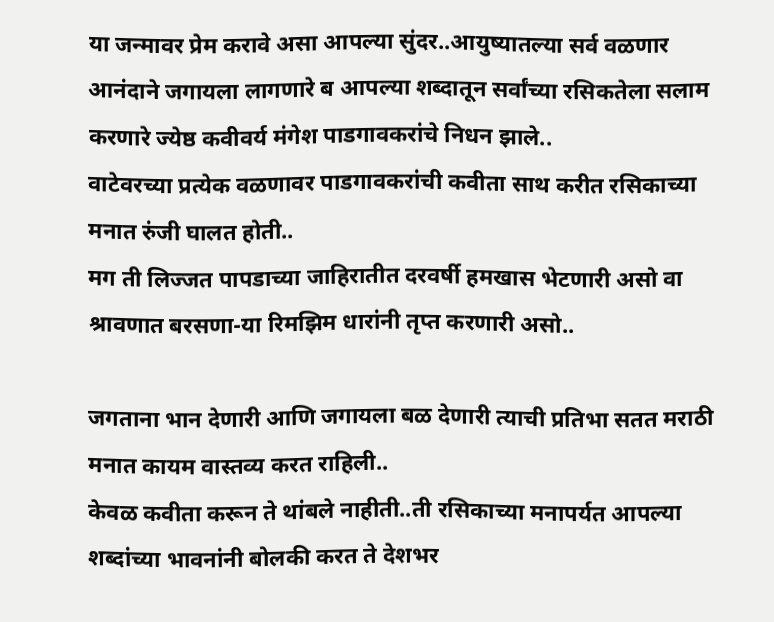या जन्मावर प्रेम करावे असा आपल्या सुंदर..आयुष्यातल्या सर्व वळणार आनंदाने जगायला लागणारे ब आपल्या शब्दातून सर्वांच्या रसिकतेला सलाम करणारे ज्येष्ठ कवीवर्य मंगेश पाडगावकरांचे निधन झाले..
वाटेवरच्या प्रत्येक वळणावर पाडगावकरांची कवीता साथ करीत रसिकाच्या मनात रुंजी घालत होती..
मग ती लिज्जत पापडाच्या जाहिरातीत दरवर्षी हमखास भेटणारी असो वा श्रावणात बरसणा-या रिमझिम धारांनी तृप्त करणारी असो..

जगताना भान देणारी आणि जगायला बळ देणारी त्याची प्रतिभा सतत मराठी मनात कायम वास्तव्य करत राहिली..
केवळ कवीता करून ते थांबले नाहीती..ती रसिकाच्या मनापर्यत आपल्या शब्दांच्या भावनांनी बोलकी करत ते देशभर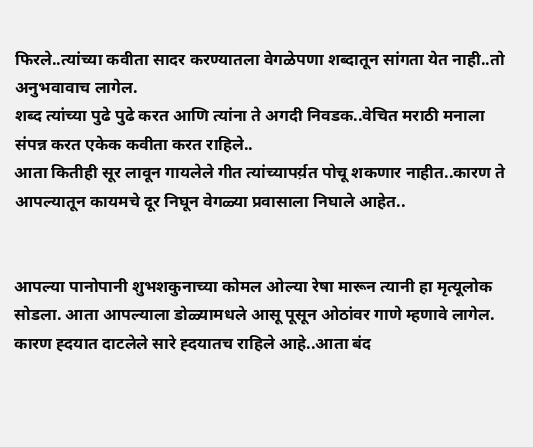फिरले..त्यांच्या कवीता सादर करण्यातला वेगळेपणा शब्दातून सांगता येत नाही..तो अनुभवावाच लागेल.
शब्द त्यांच्या पुढे पुढे करत आणि त्यांना ते अगदी निवडक..वेचित मराठी मनाला संपन्न करत एकेक कवीता करत राहिले..
आता कितीही सूर लावून गायलेले गीत त्यांच्यापर्य़त पोचू शकणार नाहीत..कारण ते आपल्यातून कायमचे दूर निघून वेगळ्या प्रवासाला निघाले आहेत..


आपल्या पानोपानी शुभशकुनाच्या कोमल ओल्या रेषा मारून त्यानी हा मृत्यूलोक सोडला. आता आपल्याला डोळ्यामधले आसू पूसून ओठांवर गाणे म्हणावे लागेल.
कारण ह्दयात दाटलेले सारे ह्दयातच राहिले आहे..आता बंद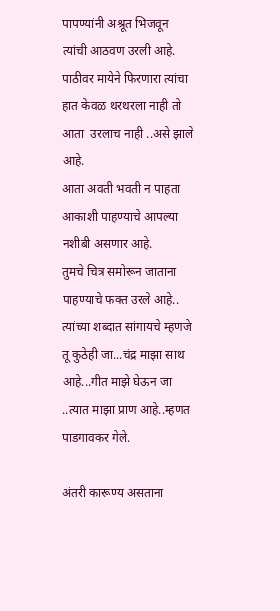पापण्यांनी अश्रूत भिजवून त्यांची आठवण उरली आहे.
पाठीवर मायेने फिरणारा त्यांचा हात केवळ थरथरला नाही तो आता  उरलाच नाही ..असे झाले आहे.
आता अवती भवती न पाहता आकाशी पाहण्याचे आपल्या नशीबी असणार आहे.
तुमचे चित्र समोरून जाताना पाहण्याचे फक्त उरले आहे..
त्यांच्या शब्दात सांगायचे म्हणजे तू कुठेही जा...चंद्र माझा साथ आहे...गीत माझे घेऊन जा ..त्यात माझा प्राण आहे..म्हणत पाडगावकर गेले.

अंतरी कारूण्य असताना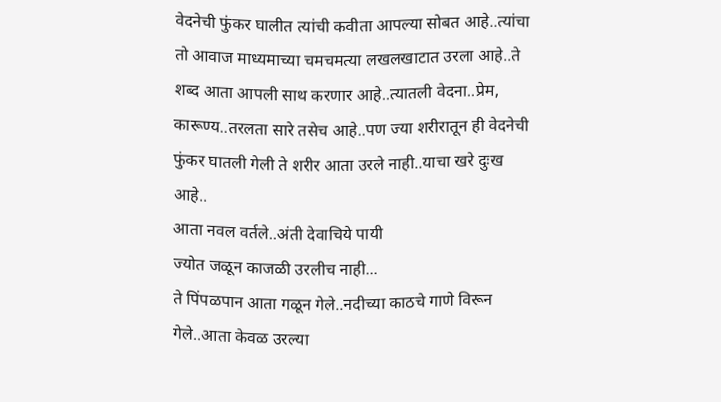वेदनेची फुंकर घालीत त्यांची कवीता आपल्या सोबत आहे..त्यांचा तो आवाज माध्यमाच्या चमचमत्या लखलखाटात उरला आहे..ते शब्द आता आपली साथ करणार आहे..त्यातली वेदना..प्रेम, कारूण्य..तरलता सारे तसेच आहे..पण ज्या शरीरातून ही वेदनेची फुंकर घातली गेली ते शरीर आता उरले नाही..याचा खरे दुःख आहे..
आता नवल वर्तले..अंती देवाचिये पायी
ज्योत जळून काजळी उरलीच नाही...
ते पिंपळपान आता गळून गेले..नदीच्या काठचे गाणे विरून गेले..आता केवळ उरल्या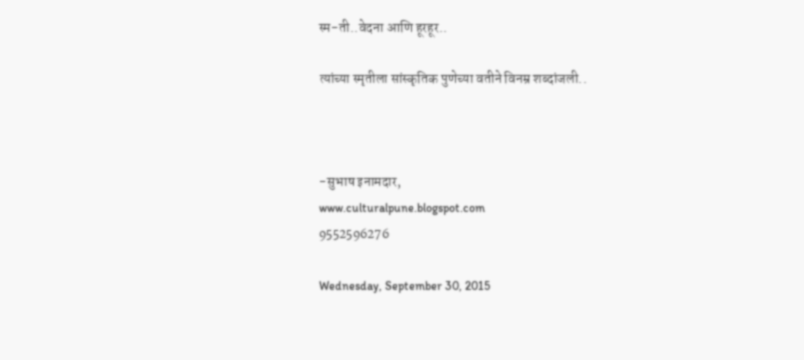स्म-ती..वेदना आणि हूरहूर..

त्यांच्या स्मृतीला सांस्कृतिक पुणेच्या वतीने विनम्र शब्दांजली..



-सुभाष इनामदार,
www.culturalpune.blogspot.com
9552596276

Wednesday, September 30, 2015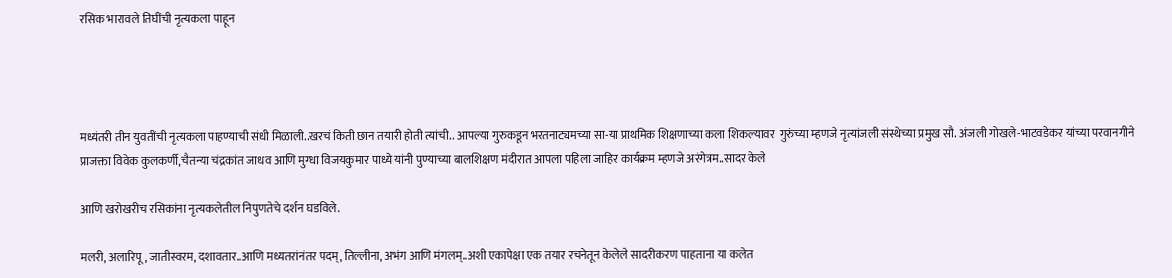रसिक भारावले तिघींची नृत्यकला पाहून




मध्यंतरी तीन युवतींची नृत्यकला पाहण्याची संधी मिळाली..खरचं किती छान तयारी होती त्यांची.. आपल्या गुरुकडून भरतनाट्यमच्या सा-या प्राथमिक शिक्षणाच्या कला शिकल्यावर  गुरुंच्या म्हणजे नृत्यांजली संस्थेच्या प्रमुख सौ. अंजली गोखले-भाटवडेकर यांच्या परवानगीने  प्राजक्ता विवेक कुलकर्णी,चैतन्या चंद्रकांत जाधव आणि मुग्धा विजयकुमार पाध्ये यांनी पुण्याच्या बालशिक्षण मंदीरात आपला पहिला जाहिर कार्यक्रम म्हणजे अरंगेत्रम..सादर केले

आणि खरोखरीच रसिकांना नृत्यकलेतील निपुणतेचे दर्शन घडविले.

मलरी, अलारिपू, जातीस्वरम, दशावतार..आणि मध्यतरांनंतर पदम्, तिल्लीना, अभंग आणि मंगलम्..अशी एकापेक्षा एक तयार रचनेतून केलेले सादरीकरण पाहताना या कलेत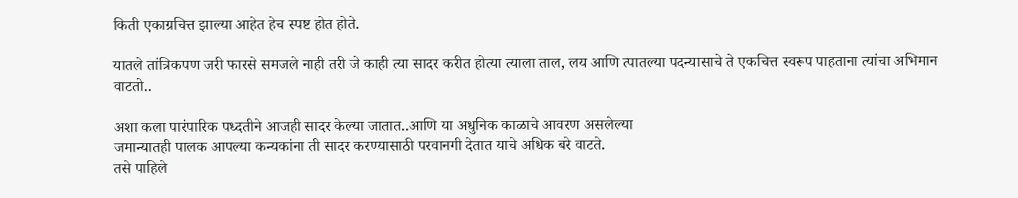किती एकाग्रचित्त झाल्या आहेत हेच स्पष्ट होत होते.

यातले तांत्रिकपण जरी फारसे समजले नाही तरी जे काही त्या सादर करीत होत्या त्याला ताल, लय आणि त्पातल्या पदन्यासाचे ते एकचित्त स्वरूप पाहताना त्यांचा अभिमान वाटतो..

अशा कला पारंपारिक पध्दतीने आजही सादर केल्या जातात..आणि या अधुनिक काळाचे आवरण असलेल्या
जमान्यातही पालक आपल्या कन्यकांना ती सादर करण्यासाठी परवानगी देतात याचे अधिक बरे वाटते.
तसे पाहिले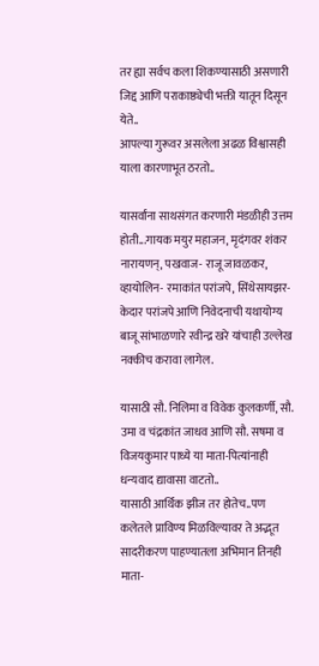तर ह्या सर्वच कला शिकण्यासाठी असणारी जिद्द आणि पराकाष्ठ्येची भक्ती यातून दिसून येते..
आपल्या गुरूवर असलेला अढळ विश्वासही याला कारणाभूत ठरतो..

यासर्वांना साथसंगत करणारी मंडळीही उत्तम होती...गायक मयुर महाजन, मृदंगवर शंकर नारायणन्, पखवाज- राजू जावळकर, व्हायोलिन- रमाकांत परांजपे, सिंथेसायझर- केदार परांजपे आणि निवेदनाची यथायोग्य बाजू सांभाळणारे रवीन्द्र खरे यांचाही उल्लेख नक्कीच करावा लागेल.

यासाठी सौ. निलिमा व विवेक कुलकर्णी, सौ. उमा व चंद्रकांत जाधव आणि सौ. सषमा व विजयकुमार पाध्ये या माता-पित्यांनाही धन्यवाद द्यावासा वाटतो..
यासाठी आर्थिक झीज तर होतेच..पण कलेतले प्राविण्य मिळविल्यावर ते अद्भूत  सादरीकरण पाहण्यातला अभिमान तिनही माता-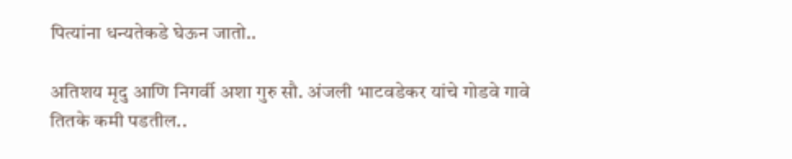पित्यांना धन्यतेकडे घेऊन जातो..

अतिशय मृदु आणि निगर्वी अशा गुरु सौ. अंजली भाटवडेकर यांचे गोडवे गावे तितके कमी पडतील..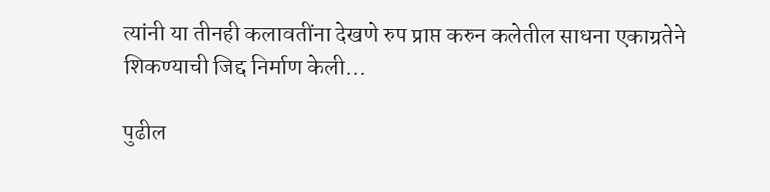त्यांनी या तीनही कलावतींना देखणे रुप प्राप्त करुन कलेतील साधना एकाग्रतेने शिकण्याची जिद्द निर्माण केली...

पुढील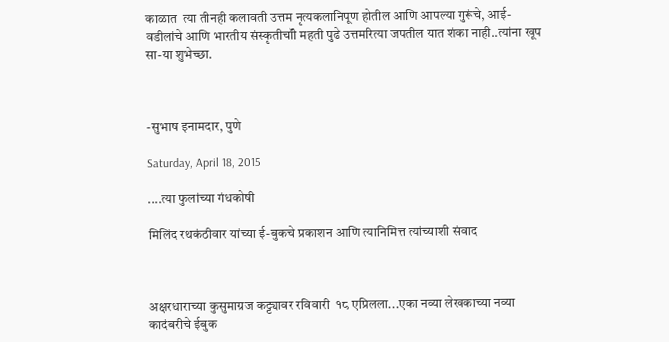काळात  त्या तीनही कलावती उत्तम नृत्यकलानिपूण होतील आणि आपल्या गुरूंचे, आई-वडीलांचे आणि भारतीय संस्कृतीचॉी महती पुढे उत्तमरित्या जपतील यात शंका नाही..त्यांना खूप सा-या शुभेच्छा.



-सुभाष इनामदार, पुणे

Saturday, April 18, 2015

....त्या फुलांच्या गंधकोषी

मिलिंद रथकंठीवार यांच्या ई-बुकचे प्रकाशन आणि त्यानिमित्त त्यांच्याशी संवाद



अक्षरधाराच्या कुसुमाग्रज कट्ट्यावर रविवारी  १८ एप्रिलला...एका नव्या लेखकाच्या नव्या कादंबरीचे ईबुक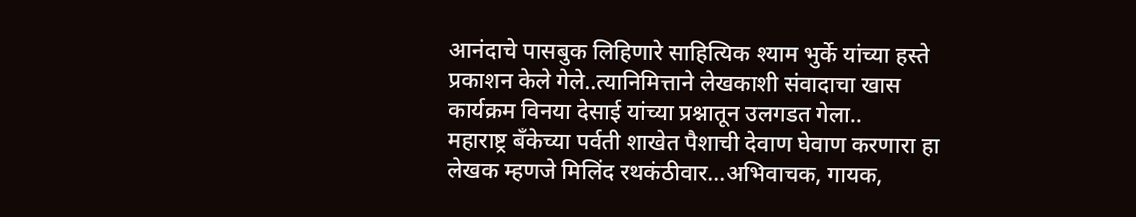आनंदाचे पासबुक लिहिणारे साहित्यिक श्याम भुर्के यांच्या हस्ते प्रकाशन केले गेले..त्यानिमित्ताने लेखकाशी संवादाचा खास कार्यक्रम विनया देसाई यांच्या प्रश्नातून उलगडत गेला..
महाराष्ट्र बॅंकेच्या पर्वती शाखेत पैशाची देवाण घेवाण करणारा हा लेखक म्हणजे मिलिंद रथकंठीवार...अभिवाचक, गायक,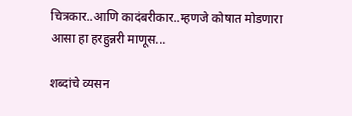चित्रकार..आणि कादंबरीकार..म्हणजे कोषात मोडणारा आसा हा हरहुन्नरी माणूस...

शब्दांचे व्यसन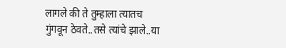लागले की ते तुम्हाला त्यातच गुंगवून ठेवते..तसे त्यांचे झाले..या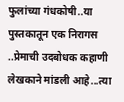फुलांच्या गंधकोषी..या पुस्तकातून एक निरागस ..प्रेमाची उदबोधक कहाणी लेखकाने मांडली आहे...त्या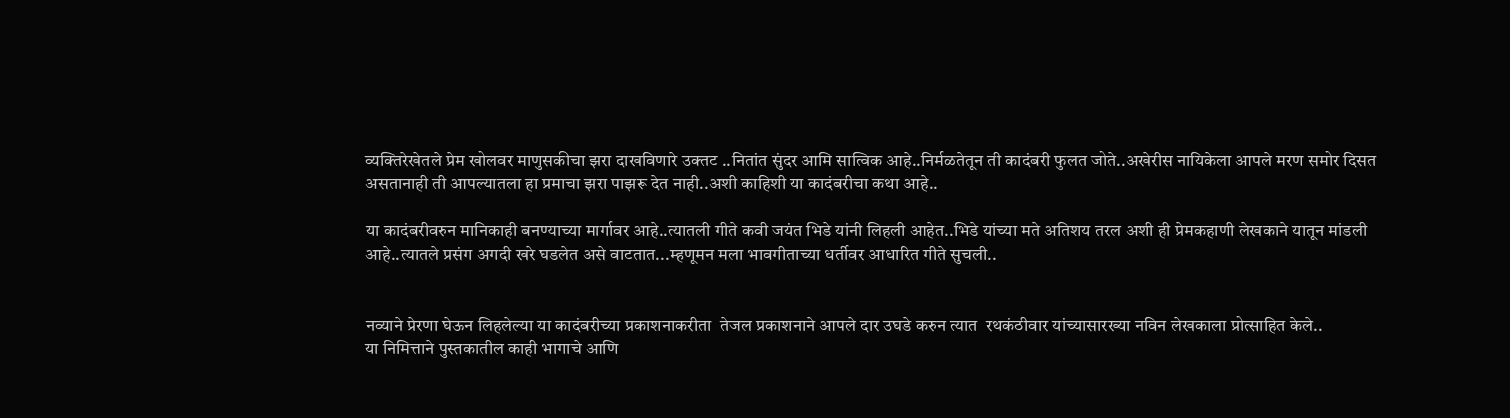व्यक्तिरेखेतले प्रेम खोलवर माणुसकीचा झरा दाखविणारे उक्तट ..नितांत सुंदर आमि सात्विक आहे..निर्मळतेतून ती कादंबरी फुलत जोते..अखेरीस नायिकेला आपले मरण समोर दिसत असतानाही ती आपल्यातला हा प्रमाचा झरा पाझरू देत नाही..अशी काहिशी या कादंबरीचा कथा आहे..

या कादंबरीवरुन मानिकाही बनण्याच्या मार्गावर आहे..त्यातली गीते कवी जयंत भिडे यांनी लिहली आहेत..भिडे यांच्या मते अतिशय तरल अशी ही प्रेमकहाणी लेखकाने यातून मांडली आहे..त्यातले प्रसंग अगदी खरे घडलेत असे वाटतात...म्हणूमन मला भावगीताच्या धर्तीवर आधारित गीते सुचली..


नव्याने प्रेरणा घेऊन लिहलेल्या या कादंबरीच्या प्रकाशनाकरीता  तेजल प्रकाशनाने आपले दार उघडे करुन त्यात  रथकंठीवार यांच्यासारख्या नविन लेखकाला प्रोत्साहित केले..
या निमित्ताने पुस्तकातील काही भागाचे आणि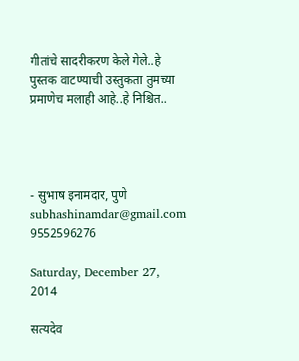गीतांचे सादरीकरण केले गेले..हे पुस्तक वाटण्याची उस्तुकता तुमच्या प्रमाणेच मलाही आहे..हे निश्चित..




- सुभाष इनामदार, पुणे
subhashinamdar@gmail.com
9552596276

Saturday, December 27, 2014

सत्यदेव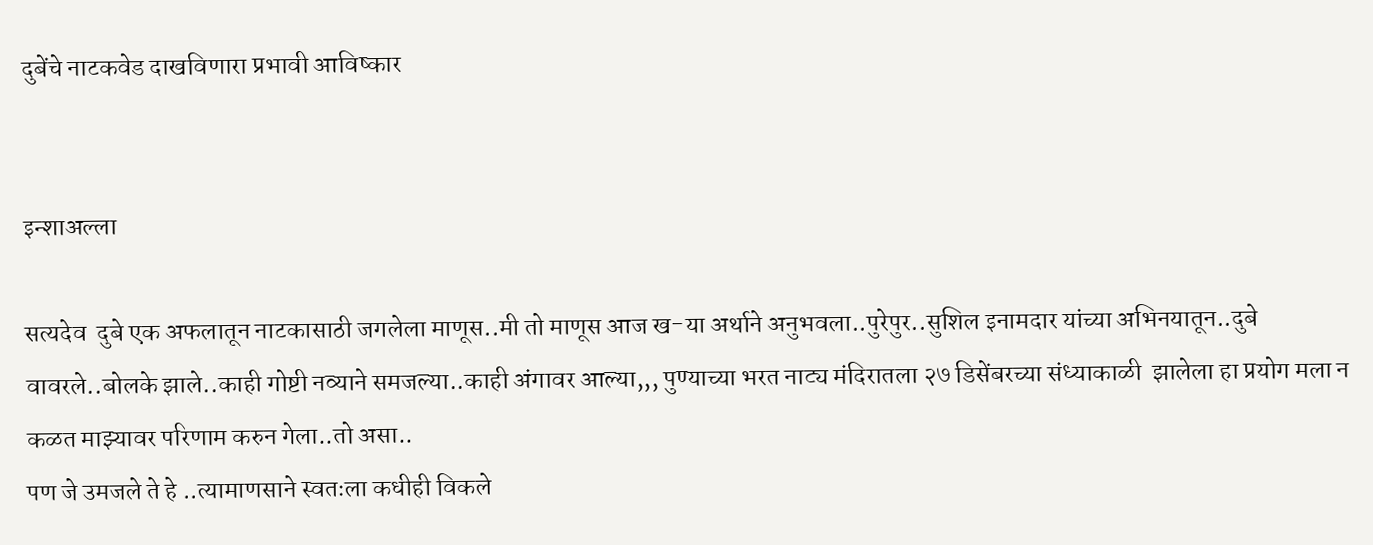दुबेंचे नाटकवेड दाखविणारा प्रभावी आविष्कार


इन्शाअल्ला

सत्यदेव  दुबे एक अफलातून नाटकासाठी जगलेला माणूस..मी तो माणूस आज ख-या अर्थाने अनुभवला..पुरेपुर..सुशिल इनामदार यांच्या अभिनयातून..दुबे वावरले..बोलके झाले..काही गोष्टी नव्याने समजल्या..काही अंगावर आल्या,,, पुण्याच्या भरत नाट्य मंदिरातला २७ डिसेंबरच्या संध्याकाळी  झालेला हा प्रयोग मला न कळत माझ्यावर परिणाम करुन गेला..तो असा..
पण जे उमजले ते हे ..त्यामाणसाने स्वतःला कधीही विकले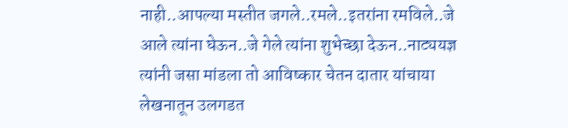नाही..आपल्या मस्तीत जगले..रमले..इतरांना रमविले..जे आले त्यांना घेऊन..जे गेले त्यांना शुभेच्छा देऊन..नाट्ययज्ञ त्यांनी जसा मांडला तो आविष्कार चेतन दातार यांचाया लेखनातून उलगडत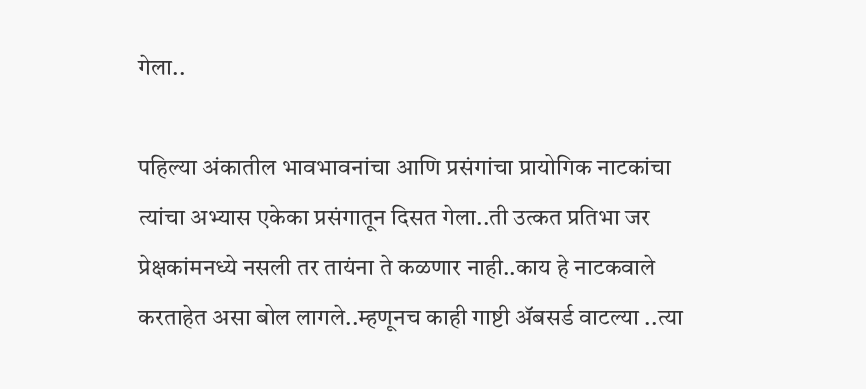गेला..

पहिल्या अंकातील भावभावनांचा आणि प्रसंगांचा प्रायोगिक नाटकांचा त्यांचा अभ्यास एकेका प्रसंगातून दिसत गेला..ती उत्कत प्रतिभा जर प्रेक्षकांमनध्ये नसली तर तायंना ते कळणार नाही..काय हे नाटकवाले करताहेत असा बोल लागले..म्हणूनच काही गाष्टी ॲबसर्ड वाटल्या ..त्या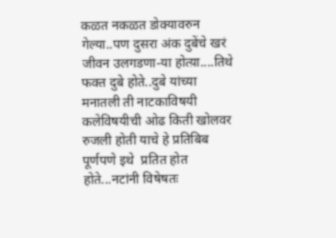कळत नकळत डोक्यावरुन गेल्या..पण दुसरा अंक दुबेंचे खरं जीवन उलगडणा-या होत्य़ा....तिथे फक्त दुबे होते..दुबे यांच्या मनातली ती नाटकाविषयी कलेविषयीची ओढ किती खोलवर रुजली होती याचे हे प्रतिबिब पूर्णपणे इथे  प्रतित होत होते...नटांनी विषेषतः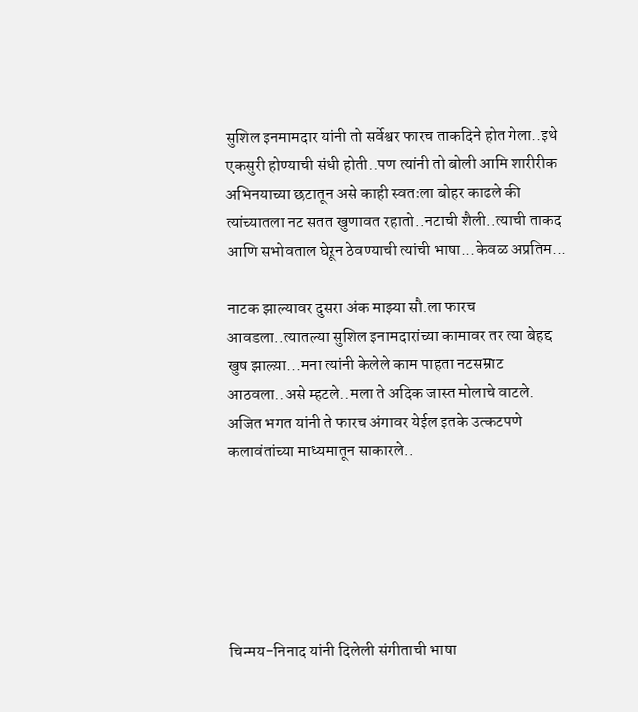सुशिल इनमामदार यांनी तो सर्वेश्वर फारच ताकदिने होत गेला..इथे एकसुरी होण्याची संधी होती..पण त्यांनी तो बोली आमि शारीरीक अभिनयाच्या छटातून असे काही स्वतःला बोहर काढले की त्यांच्यातला नट सतत खुणावत रहातो..नटाची शैली..त्याची ताकद आणि सभोवताल घेऱून ठेवण्याची त्यांची भाषा...केवळ अप्रतिम...

नाटक झाल्यावर दुसरा अंक माझ्या सौ.ला फारच आवडला..त्यातल्या सुशिल इनामदारांच्या कामावर तर त्या बेहद्द खुष झाल्य़ा...मना त्यांनी केलेले काम पाहता नटसम्राट आठवला..असे म्हटले..मला ते अदिक जास्त मोलाचे वाटले.
अजित भगत यांनी ते फारच अंगावर येईल इतके उत्कटपणे कलावंतांच्या माध्यमातून साकारले..






चिन्मय-निनाद यांनी दिलेली संगीताची भाषा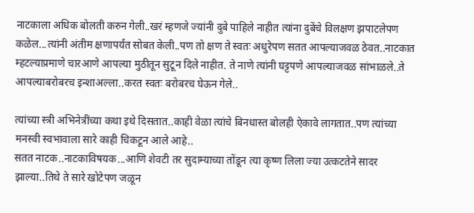नाटकाला अधिक बोलती करुन गेली..खरं म्हणजे ज्यांनी दुबे पाहिले नाहीत त्यांना दुबेंचे विलक्षण झपाटलेपण कळेल...त्यांनी अंतीम क्षणापर्यंत सोबत केली..पण तो क्षण ते स्वतः अधुरेपण सतत आपल्याजवळ ठेवत..नाटकात म्हटल्याप्रमाणे चारआणे आपल्या मुठीतून सुटून दिले नाहीत. ते नाणे त्यांनी घट्टपणे आपल्याजवळ सांभाळले..ते आपल्याबरोबरच इन्शाअल्ला..करत स्वतः बरोबरच घेऊन गेले..

त्यांच्या स्त्री अभिनेत्रींच्या कथा इथे दिसतात..काही वेळा त्यांचे बिनधास्त बोलही ऐकावे लागतात..पण त्यांच्या मनस्वी स्वभावाला सारे काही चिकटून आले आहे..
सतत नाटक..नाटकाविषयक...आणि शेवटी तर सुदाम्याच्या तोंडून त्या कृष्ण लिला ज्या उत्कटतेने सादर झाल्या..तिथे ते सारे खोटेपण जळून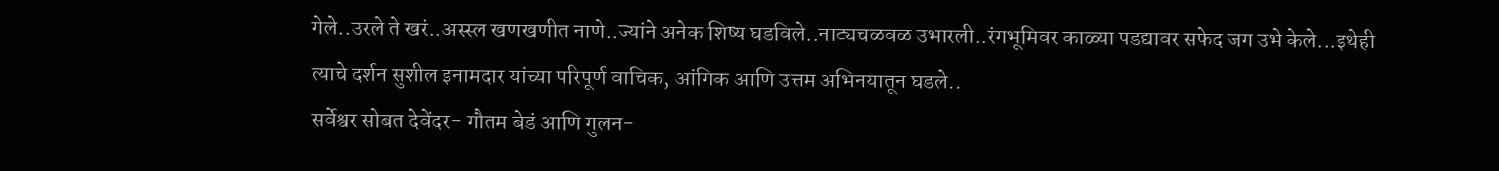गेले..उरले ते खरं..अस्स्ल खणखणीत नाणे..ज्यांने अनेक शिष्य घडविले..नाट्यचळवळ उभारली..रंगभूमिवर काळ्या पडद्यावर सफेद जग उभे केले...इथेही त्याचे दर्शन सुशील इनामदार यांच्या परिपूर्ण वाचिक, आंगिक आणि उत्तम अभिनयातून घडले..
सर्वेश्वर सोबत देवेंदर- गौतम बेडं आणि गुलन-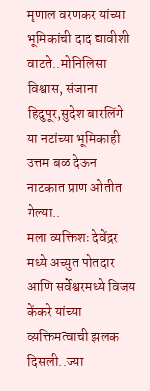मृणाल वरणकर यांच्या भूमिकांची दाद द्यावीशी वाटते..मोनिलिसा विश्वास, संजाना हिदुपूर,सुदेश बारलिंगे या नटांच्या भूमिकाही उत्तम बळ देऊन नाटकात प्राण ओतीत गेल्या..
मला व्यक्तिशः देवेंद्रर मध्ये अच्युत पोतदार आणि सर्वेश्वरमध्ये विजय केंकरे यांच्या व्य़क्तिमत्वाची झलक दिसली..ज्या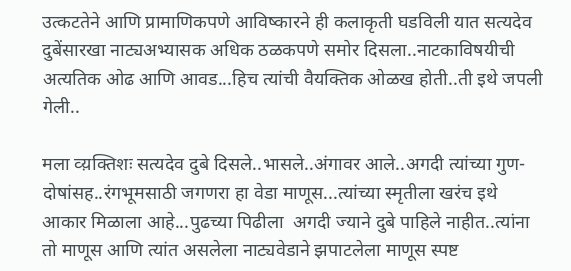उत्कटतेने आणि प्रामाणिकपणे आविष्कारने ही कलाकृती घडविली यात सत्यदेव दुबेंसारखा नाट्यअभ्यासक अधिक ठळकपणे समोर दिसला..नाटकाविषयीची अत्यतिक ओढ आणि आवड...हिच त्यांची वैयक्तिक ओळख होती..ती इथे जपली गेली..

मला व्य़क्तिशः सत्यदेव दुबे दिसले..भासले..अंगावर आले..अगदी त्यांच्या गुण-दोषांसह..रंगभूमसाठी जगणरा हा वेडा माणूस...त्यांच्या स्मृतीला खरंच इथे आकार मिळाला आहे...पुढच्या पिढीला  अगदी ज्याने दुबे पाहिले नाहीत..त्यांना तो माणूस आणि त्यांत असलेला नाट्यवेडाने झपाटलेला माणूस स्पष्ट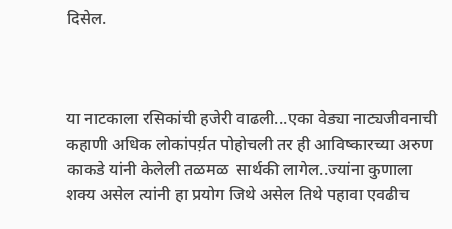दिसेल.



या नाटकाला रसिकांची हजेरी वाढली...एका वेड्या नाट्यजीवनाची कहाणी अधिक लोकांपर्य़त पोहोचली तर ही आविष्कारच्या अरुण काकडे यांनी केलेली तळमळ  सार्थकी लागेल..ज्यांना कुणाला शक्य असेल त्यांनी हा प्रयोग जिथे असेल तिथे पहावा एवढीच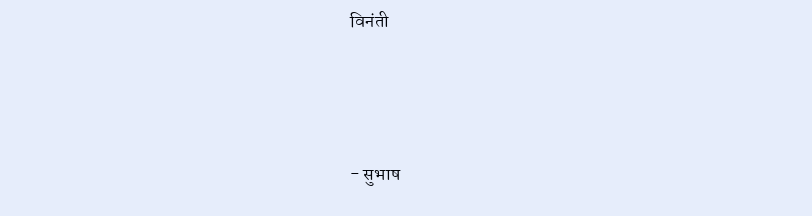विनंती



- सुभाष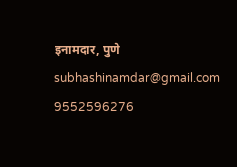इनामदार, पुणे
subhashinamdar@gmail.com
9552596276